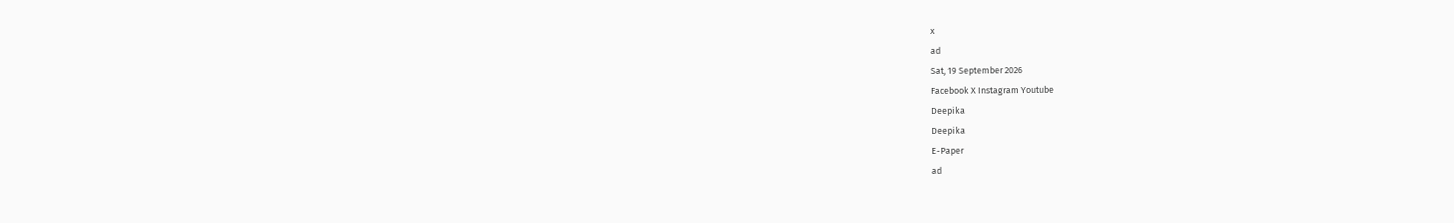x
ad
Sat, 19 September 2026
Facebook X Instagram Youtube
Deepika
Deepika
E-Paper
ad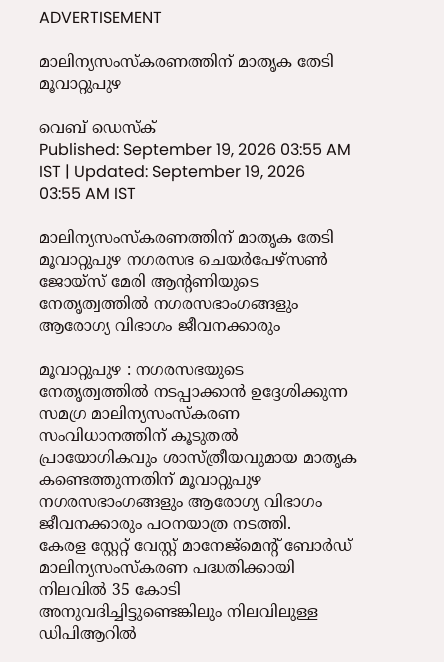ADVERTISEMENT

മാലിന്യസംസ്‌കരണത്തിന് മാതൃക തേടി മൂവാറ്റുപുഴ

വെബ് ഡെസ്ക്
Published: September 19, 2026 03:55 AM IST | Updated: September 19, 2026 03:55 AM IST

മാലിന്യസംസ്‌കരണത്തിന് മാതൃക തേടി മൂവാറ്റുപുഴ നഗരസഭ ചെയര്‍പേഴ്‌സണ്‍ ജോയ്‌സ് മേരി ആന്‍റണിയുടെ നേതൃത്വത്തില്‍ നഗരസഭാംഗങ്ങളും ആരോഗ്യ വിഭാഗം ജീവനക്കാരും

മൂവാറ്റുപുഴ : നഗരസഭയുടെ നേതൃത്വത്തില്‍ നടപ്പാക്കാന്‍ ഉദ്ദേശിക്കുന്ന സമഗ്ര മാലിന്യസംസ്‌കരണ സംവിധാനത്തിന് കൂടുതല്‍ പ്രായോഗികവും ശാസ്ത്രീയവുമായ മാതൃക കണ്ടെത്തുന്നതിന് മൂവാറ്റുപുഴ നഗരസഭാംഗങ്ങളും ആരോഗ്യ വിഭാഗം ജീവനക്കാരും പഠനയാത്ര നടത്തി.
കേരള സ്റ്റേറ്റ് വേസ്റ്റ് മാനേജ്മെന്‍റ് ബോര്‍ഡ് മാലിന്യസംസ്‌കരണ പദ്ധതിക്കായി നിലവില്‍ 35 കോടി അനുവദിച്ചിട്ടുണ്ടെങ്കിലും നിലവിലുള്ള ഡിപിആറില്‍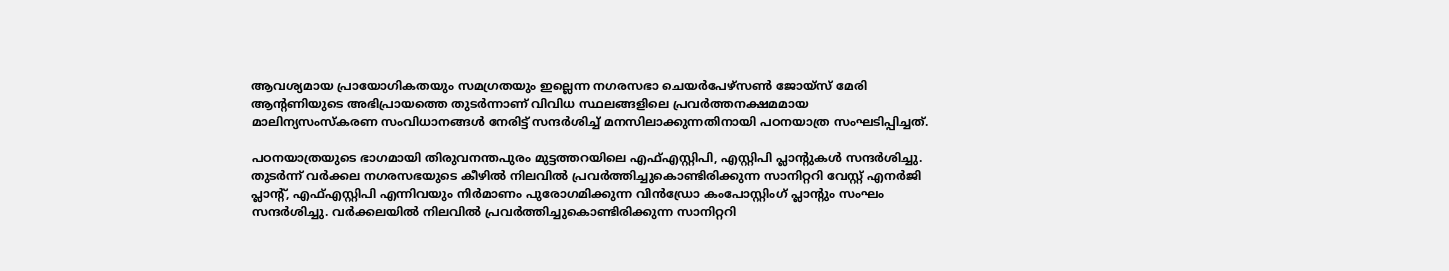ആവശ്യമായ പ്രായോഗികതയും സമഗ്രതയും ഇല്ലെന്ന നഗരസഭാ ചെയര്‍പേഴ്‌സണ്‍ ജോയ്‌സ് മേരി ആന്റണിയുടെ അഭിപ്രായത്തെ തുടര്‍ന്നാണ് വിവിധ സ്ഥലങ്ങളിലെ പ്രവര്‍ത്തനക്ഷമമായ മാലിന്യസംസ്‌കരണ സംവിധാനങ്ങള്‍ നേരിട്ട് സന്ദര്‍ശിച്ച് മനസിലാക്കുന്നതിനായി പഠനയാത്ര സംഘടിപ്പിച്ചത്.

പഠനയാത്രയുടെ ഭാഗമായി തിരുവനന്തപുരം മുട്ടത്തറയിലെ എഫ്എസ്റ്റിപി, എസ്റ്റിപി പ്ലാന്‍റുകള്‍ സന്ദര്‍ശിച്ചു. തുടര്‍ന്ന് വര്‍ക്കല നഗരസഭയുടെ കീഴില്‍ നിലവില്‍ പ്രവര്‍ത്തിച്ചുകൊണ്ടിരിക്കുന്ന സാനിറ്ററി വേസ്റ്റ് എനര്‍ജി പ്ലാന്‍റ്, എഫ്എസ്റ്റിപി എന്നിവയും നിര്‍മാണം പുരോഗമിക്കുന്ന വിന്‍ഡ്രോ കംപോസ്റ്റിംഗ് പ്ലാന്‍റും സംഘം സന്ദര്‍ശിച്ചു. വര്‍ക്കലയില്‍ നിലവില്‍ പ്രവര്‍ത്തിച്ചുകൊണ്ടിരിക്കുന്ന സാനിറ്ററി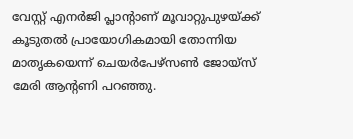വേസ്റ്റ് എനര്‍ജി പ്ലാന്റാണ് മൂവാറ്റുപുഴയ്ക്ക് കൂടുതല്‍ പ്രായോഗികമായി തോന്നിയ മാതൃകയെന്ന് ചെയര്‍പേഴ്‌സണ്‍ ജോയ്‌സ് മേരി ആന്‍റണി പറഞ്ഞു.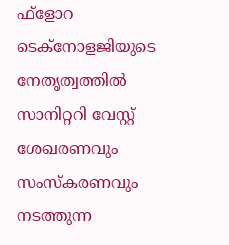ഫ്‌ളോറ ടെക്നോളജിയുടെ നേതൃത്വത്തില്‍ സാനിറ്ററി വേസ്റ്റ് ശേഖരണവും സംസ്‌കരണവും നടത്തുന്ന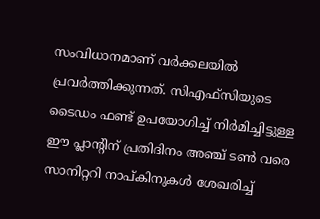സംവിധാനമാണ് വര്‍ക്കലയില്‍ പ്രവര്‍ത്തിക്കുന്നത്. സിഎഫ്‌സിയുടെ ടൈഡം ഫണ്ട് ഉപയോഗിച്ച് നിര്‍മിച്ചിട്ടുള്ള ഈ പ്ലാന്‍റിന് പ്രതിദിനം അഞ്ച് ടണ്‍ വരെ സാനിറ്ററി നാപ്കിനുകള്‍ ശേഖരിച്ച്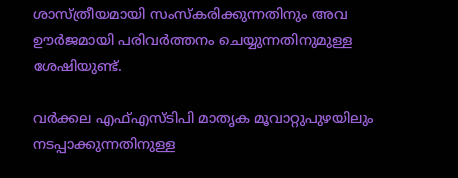ശാസ്ത്രീയമായി സംസ്‌കരിക്കുന്നതിനും അവ ഊര്‍ജമായി പരിവര്‍ത്തനം ചെയ്യുന്നതിനുമുള്ള ശേഷിയുണ്ട്.

വര്‍ക്കല എഫ്എസ്ടിപി മാതൃക മൂവാറ്റുപുഴയിലും നടപ്പാക്കുന്നതിനുള്ള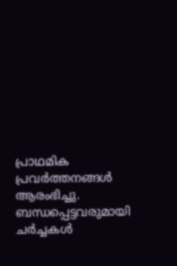പ്രാഥമിക പ്രവര്‍ത്തനങ്ങള്‍ ആരംഭിച്ചു. ബന്ധപ്പെട്ടവരുമായി ചര്‍ച്ചകള്‍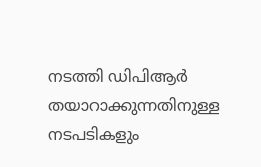നടത്തി ഡിപിആര്‍ തയാറാക്കുന്നതിനുള്ള നടപടികളും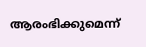ആരംഭിക്കുമെന്ന്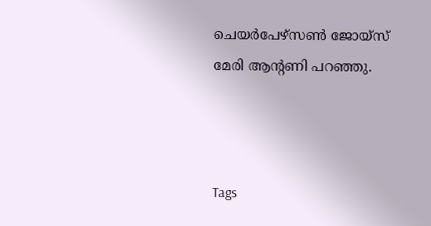ചെയര്‍പേഴ്‌സണ്‍ ജോയ്‌സ് മേരി ആന്‍റണി പറഞ്ഞു.



Tags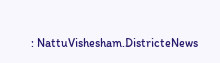: NattuVishesham.DistricteNews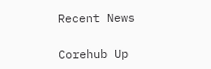Recent News

Corehub Up